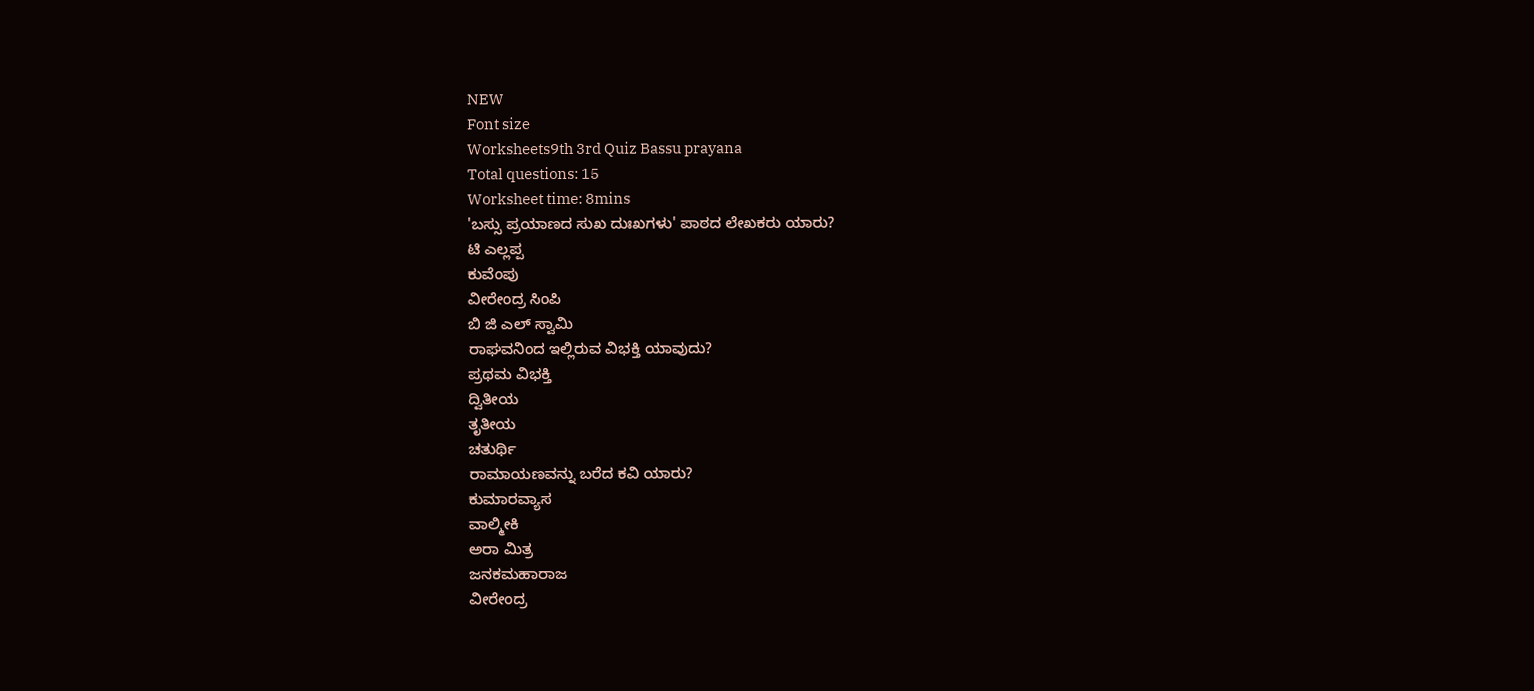NEW
Font size
Worksheets9th 3rd Quiz Bassu prayana
Total questions: 15
Worksheet time: 8mins
'ಬಸ್ಸು ಪ್ರಯಾಣದ ಸುಖ ದುಃಖಗಳು' ಪಾಠದ ಲೇಖಕರು ಯಾರು?
ಟಿ ಎಲ್ಲಪ್ಪ
ಕುವೆಂಪು
ವೀರೇಂದ್ರ ಸಿಂಪಿ
ಬಿ ಜಿ ಎಲ್ ಸ್ವಾಮಿ
ರಾಘವನಿಂದ ಇಲ್ಲಿರುವ ವಿಭಕ್ತಿ ಯಾವುದು?
ಪ್ರಥಮ ವಿಭಕ್ತಿ
ದ್ವಿತೀಯ
ತೃತೀಯ
ಚತುರ್ಥಿ
ರಾಮಾಯಣವನ್ನು ಬರೆದ ಕವಿ ಯಾರು?
ಕುಮಾರವ್ಯಾಸ
ವಾಲ್ಮೀಕಿ
ಅರಾ ಮಿತ್ರ
ಜನಕಮಹಾರಾಜ
ವೀರೇಂದ್ರ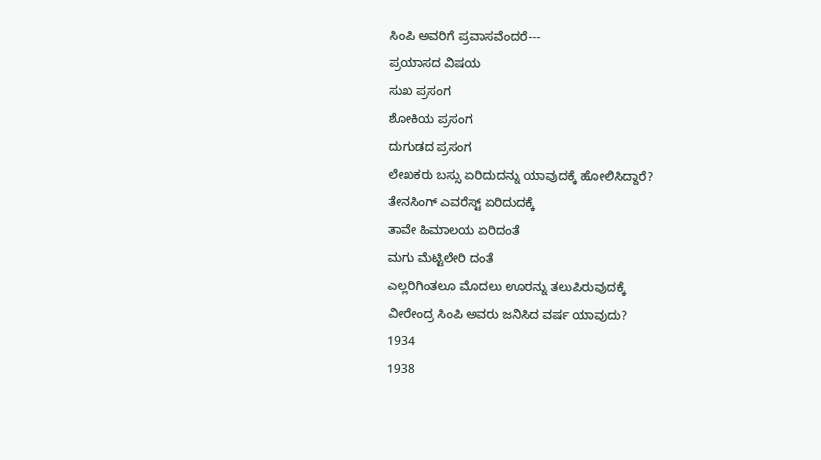ಸಿಂಪಿ ಅವರಿಗೆ ಪ್ರವಾಸವೆಂದರೆ---
ಪ್ರಯಾಸದ ವಿಷಯ
ಸುಖ ಪ್ರಸಂಗ
ಶೋಕಿಯ ಪ್ರಸಂಗ
ದುಗುಡದ ಪ್ರಸಂಗ
ಲೇಖಕರು ಬಸ್ಸು ಏರಿದುದನ್ನು ಯಾವುದಕ್ಕೆ ಹೋಲಿಸಿದ್ದಾರೆ?
ತೇನಸಿಂಗ್ ಎವರೆಸ್ಟ್ ಏರಿದುದಕ್ಕೆ
ತಾವೇ ಹಿಮಾಲಯ ಏರಿದಂತೆ
ಮಗು ಮೆಟ್ಟಿಲೇರಿ ದಂತೆ
ಎಲ್ಲರಿಗಿಂತಲೂ ಮೊದಲು ಊರನ್ನು ತಲುಪಿರುವುದಕ್ಕೆ
ವೀರೇಂದ್ರ ಸಿಂಪಿ ಅವರು ಜನಿಸಿದ ವರ್ಷ ಯಾವುದು?
1934
1938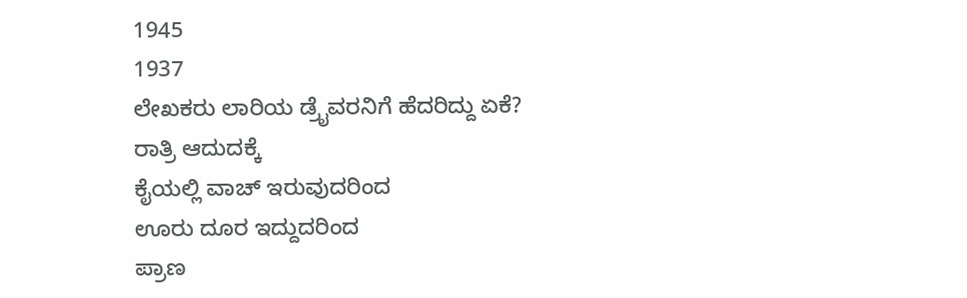1945
1937
ಲೇಖಕರು ಲಾರಿಯ ಡ್ರೈವರನಿಗೆ ಹೆದರಿದ್ದು ಏಕೆ?
ರಾತ್ರಿ ಆದುದಕ್ಕೆ
ಕೈಯಲ್ಲಿ ವಾಚ್ ಇರುವುದರಿಂದ
ಊರು ದೂರ ಇದ್ದುದರಿಂದ
ಪ್ರಾಣ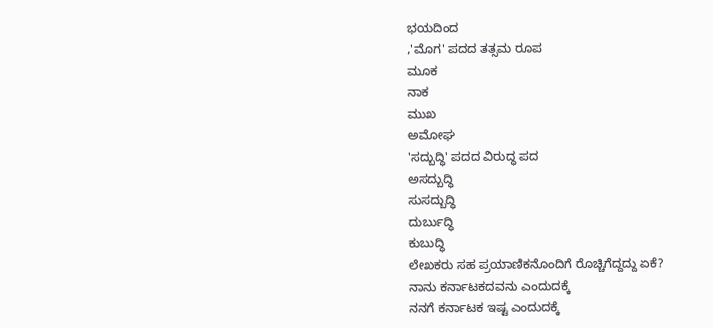ಭಯದಿಂದ
,'ಮೊಗ' ಪದದ ತತ್ಸಮ ರೂಪ
ಮೂಕ
ನಾಕ
ಮುಖ
ಅಮೋಘ
'ಸದ್ಬುದ್ಧಿ' ಪದದ ವಿರುದ್ಧ ಪದ
ಅಸದ್ಬುದ್ಧಿ
ಸುಸದ್ಬುದ್ಧಿ
ದುರ್ಬುದ್ಧಿ
ಕುಬುದ್ಧಿ
ಲೇಖಕರು ಸಹ ಪ್ರಯಾಣಿಕನೊಂದಿಗೆ ರೊಚ್ಚಿಗೆದ್ದದ್ದು ಏಕೆ?
ನಾನು ಕರ್ನಾಟಕದವನು ಎಂದುದಕ್ಕೆ
ನನಗೆ ಕರ್ನಾಟಕ ಇಷ್ಟ ಎಂದುದಕ್ಕೆ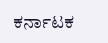ಕರ್ನಾಟಕ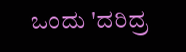ಒಂದು 'ದರಿದ್ರ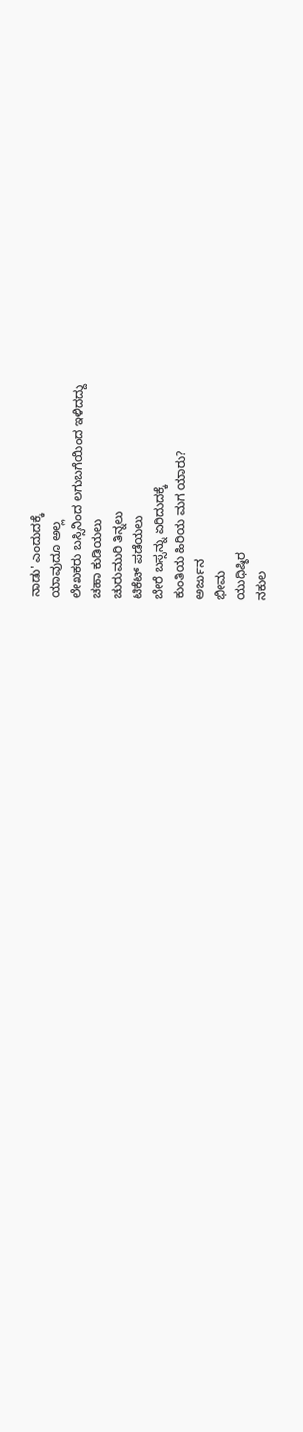ನಾಡು' ಎಂದುದಕ್ಕೆ
ಯಾವುದೂ ಅಲ್ಲ
ಲೇಖಕರು ಬಸ್ಸಿನಿಂದ ಲಗುಬಗೆಯಿಂದ ಇಳಿದದ್ದು
ಚಹಾ ಕುಡಿಯಲು
ಚುರುಮುರಿ ತಿನ್ನಲು
ಟಿಕೆಟ್ ಪಡೆಯಲು
ಬೇರೆ ಬಸ್ಸನ್ನು ಏರಿದುದಕ್ಕೆ
ಕುಂತಿಯ ಹಿರಿಯ ಮಗ ಯಾರು?
ಅರ್ಜುನ
ಭೀಮ
ಯುಧಿಷ್ಠಿರ
ನಕುಲ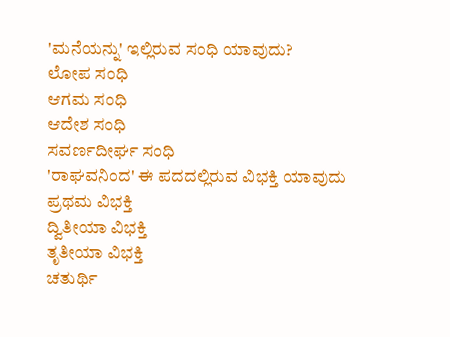'ಮನೆಯನ್ನು' ಇಲ್ಲಿರುವ ಸಂಧಿ ಯಾವುದು?
ಲೋಪ ಸಂಧಿ
ಆಗಮ ಸಂಧಿ
ಆದೇಶ ಸಂಧಿ
ಸವರ್ಣದೀರ್ಘ ಸಂಧಿ
'ರಾಘವನಿಂದ' ಈ ಪದದಲ್ಲಿರುವ ವಿಭಕ್ತಿ ಯಾವುದು
ಪ್ರಥಮ ವಿಭಕ್ತಿ
ದ್ವಿತೀಯಾ ವಿಭಕ್ತಿ
ತೃತೀಯಾ ವಿಭಕ್ತಿ
ಚತುರ್ಥಿ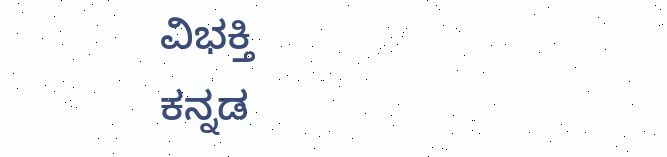ವಿಭಕ್ತಿ
ಕನ್ನಡ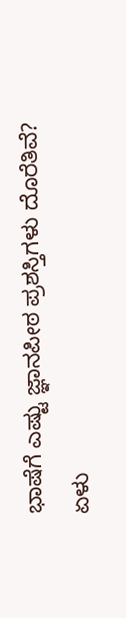ಭಾಷೆಗೆ ಎಷ್ಟು ಜ್ಞಾನಪೀಠ ಪ್ರಶಸ್ತಿಗಳು ದೊರೆತಿವೆ?
ಏಳು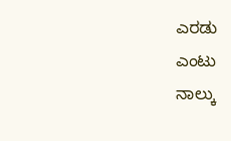ಎರಡು
ಎಂಟು
ನಾಲ್ಕು